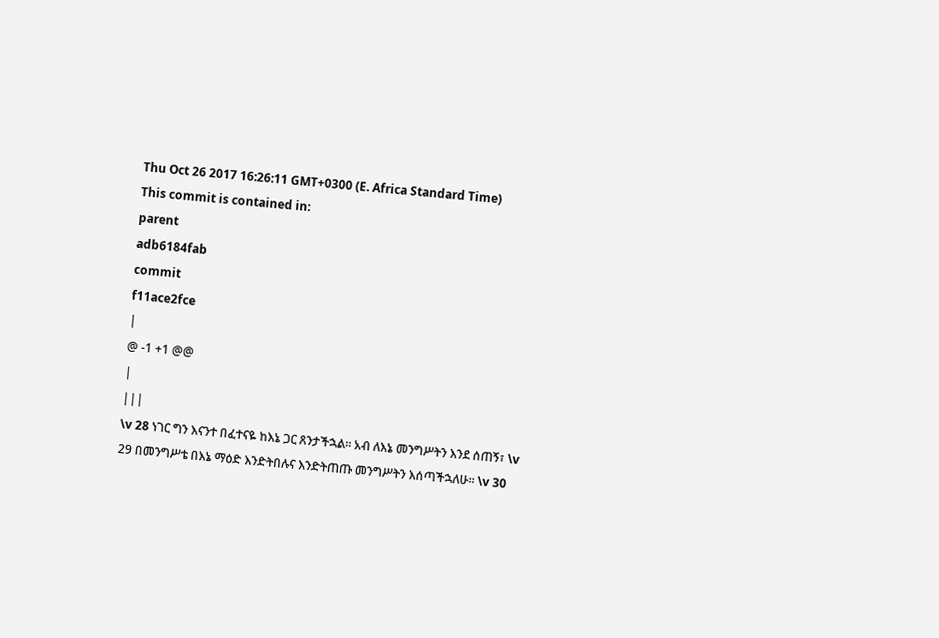Thu Oct 26 2017 16:26:11 GMT+0300 (E. Africa Standard Time)
This commit is contained in:
parent
adb6184fab
commit
f11ace2fce
|
@ -1 +1 @@
|
|||
\v 28 ነገር ግን እናንተ በፈተናዬ ከእኔ ጋር ጸንታችኋል። አብ ለእኔ መንግሥትን እንደ ሰጠኝ፣ \v 29 በመንግሥቴ በእኔ ማዕድ እንድትበሉና እንድትጠጡ መንግሥትን እሰጣችኋለሁ። \v 30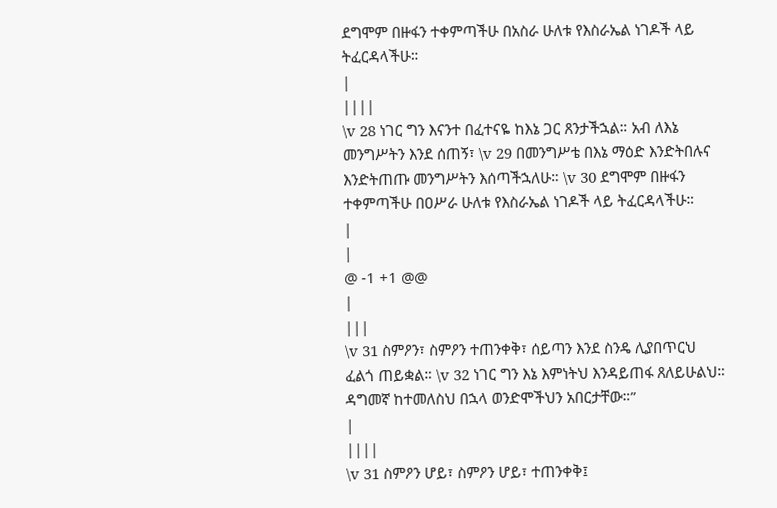ደግሞም በዙፋን ተቀምጣችሁ በአስራ ሁለቱ የእስራኤል ነገዶች ላይ ትፈርዳላችሁ።
|
||||
\v 28 ነገር ግን እናንተ በፈተናዬ ከእኔ ጋር ጸንታችኋል። አብ ለእኔ መንግሥትን እንደ ሰጠኝ፣ \v 29 በመንግሥቴ በእኔ ማዕድ እንድትበሉና እንድትጠጡ መንግሥትን እሰጣችኋለሁ። \v 30 ደግሞም በዙፋን ተቀምጣችሁ በዐሥራ ሁለቱ የእስራኤል ነገዶች ላይ ትፈርዳላችሁ።
|
|
@ -1 +1 @@
|
|||
\v 31 ስምዖን፣ ስምዖን ተጠንቀቅ፣ ሰይጣን እንደ ስንዴ ሊያበጥርህ ፈልጎ ጠይቋል። \v 32 ነገር ግን እኔ እምነትህ እንዳይጠፋ ጸለይሁልህ። ዳግመኛ ከተመለስህ በኋላ ወንድሞችህን አበርታቸው።”
|
||||
\v 31 ስምዖን ሆይ፣ ስምዖን ሆይ፣ ተጠንቀቅ፤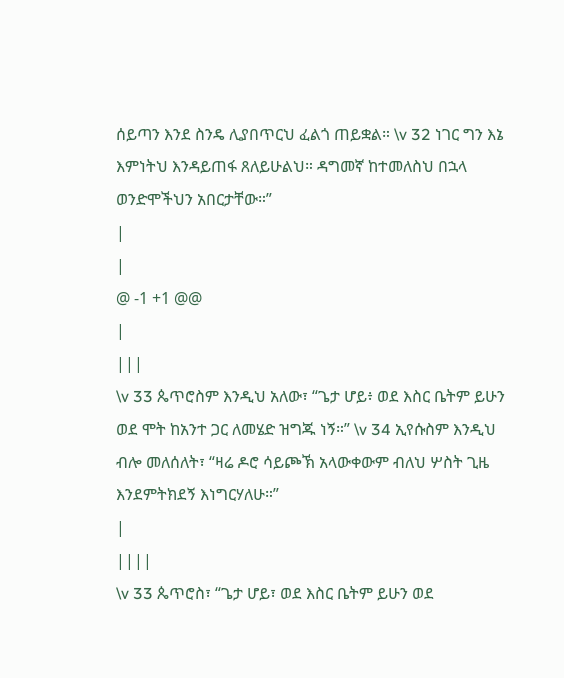ሰይጣን እንደ ስንዴ ሊያበጥርህ ፈልጎ ጠይቋል። \v 32 ነገር ግን እኔ እምነትህ እንዳይጠፋ ጸለይሁልህ። ዳግመኛ ከተመለስህ በኋላ ወንድሞችህን አበርታቸው።”
|
|
@ -1 +1 @@
|
|||
\v 33 ጴጥሮስም እንዲህ አለው፣ “ጌታ ሆይ፥ ወደ እስር ቤትም ይሁን ወደ ሞት ከአንተ ጋር ለመሄድ ዝግጁ ነኝ።” \v 34 ኢየሱስም እንዲህ ብሎ መለሰለት፣ “ዛሬ ዶሮ ሳይጮኽ አላውቀውም ብለህ ሦስት ጊዜ እንደምትክደኝ እነግርሃለሁ።”
|
||||
\v 33 ጴጥሮስ፣ “ጌታ ሆይ፣ ወደ እስር ቤትም ይሁን ወደ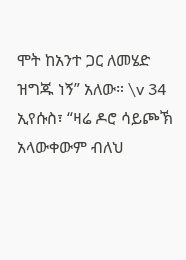ሞት ከአንተ ጋር ለመሄድ ዝግጁ ነኝ” አለው። \v 34 ኢየሱስ፣ “ዛሬ ዶሮ ሳይጮኽ አላውቀውም ብለህ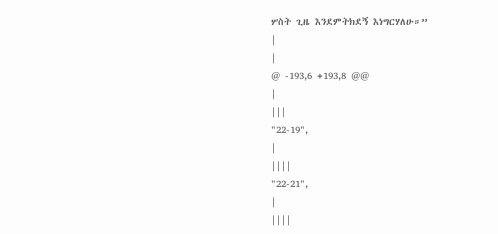ሦስት ጊዜ እንደምትክደኝ እነግርሃለሁ።”
|
|
@ -193,6 +193,8 @@
|
|||
"22-19",
|
||||
"22-21",
|
||||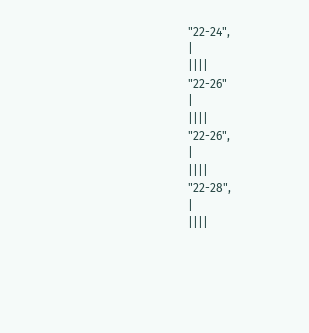"22-24",
|
||||
"22-26"
|
||||
"22-26",
|
||||
"22-28",
|
||||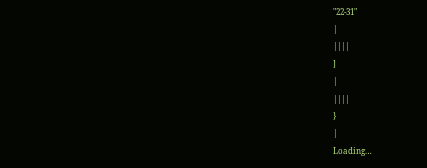"22-31"
|
||||
]
|
||||
}
|
Loading…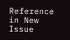Reference in New Issue